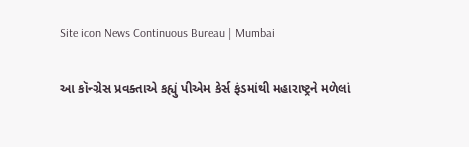Site icon News Continuous Bureau | Mumbai

આ કૉન્ગ્રેસ પ્રવક્તાએ કહ્યું પીએમ કેર્સ ફંડમાંથી મહારાષ્ટ્રને મળેલાં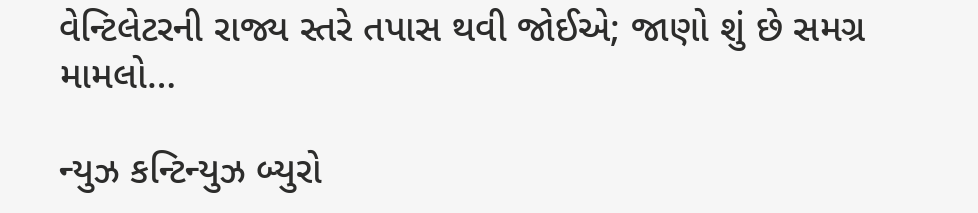વેન્ટિલેટરની રાજ્ય સ્તરે તપાસ થવી જોઈએ; જાણો શું છે સમગ્ર મામલો…

ન્યુઝ કન્ટિન્યુઝ બ્યુરો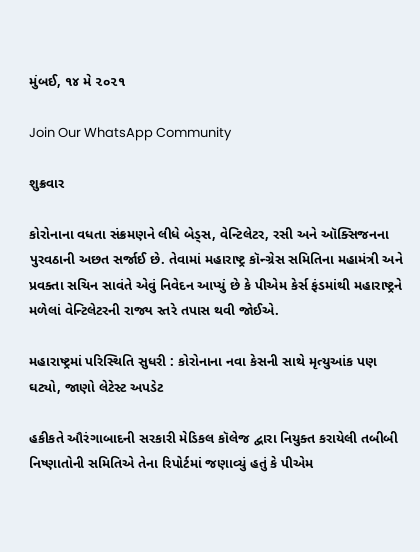મુંબઈ, ૧૪ મે ૨૦૨૧

Join Our WhatsApp Community

શુક્રવાર

કોરોનાના વધતા સંક્રમણને લીધે બેડ્સ, વેન્ટિલેટર, રસી અને ઑક્સિજનના પુરવઠાની અછત સર્જાઈ છે. તેવામાં મહારાષ્ટ્ર કૉન્ગ્રેસ સમિતિના મહામંત્રી અને પ્રવક્તા સચિન સાવંતે એવું નિવેદન આપ્યું છે કે પીએમ કેર્સ ફંડમાંથી મહારાષ્ટ્રને મળેલાં વેન્ટિલેટરની રાજ્ય સ્તરે તપાસ થવી જોઈએ.

મહારાષ્ટ્રમાં પરિસ્થિતિ સુધરી : કોરોનાના નવા કેસની સાથે મૃત્યુઆંક પણ ઘટ્યો, જાણો લેટેસ્ટ અપડેટ

હકીકતે ઔરંગાબાદની સરકારી મેડિકલ કૉલેજ દ્વારા નિયુક્ત કરાયેલી તબીબી નિષ્ણાતોની સમિતિએ તેના રિપોર્ટમાં જણાવ્યું હતું કે પીએમ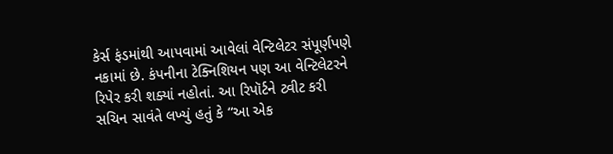કેર્સ ફંડમાંથી આપવામાં આવેલાં વેન્ટિલેટર સંપૂર્ણપણે નકામાં છે. કંપનીના ટેક્નિશિયન પણ આ વેન્ટિલેટરને રિપેર કરી શક્યાં નહોતાં. આ રિપૉર્ટને ટ્વીટ કરી સચિન સાવંતે લખ્યું હતું કે “આ એક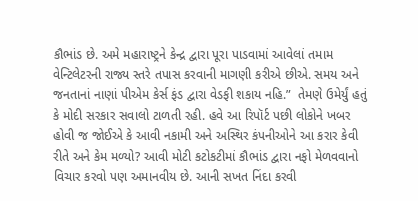કૌભાંડ છે. અમે મહારાષ્ટ્રને કેન્દ્ર દ્વારા પૂરા પાડવામાં આવેલાં તમામ વેન્ટિલેટરની રાજ્ય સ્તરે તપાસ કરવાની માગણી કરીએ છીએ. સમય અને જનતાનાં નાણાં પીએમ કેર્સ ફંડ દ્વારા વેડફી શકાય નહિ.”  તેમણે ઉમેર્યું હતું કે મોદી સરકાર સવાલો ટાળતી રહી. હવે આ રિપૉર્ટ પછી લોકોને ખબર હોવી જ જોઈએ કે આવી નકામી અને અસ્થિર કંપનીઓને આ કરાર કેવી રીતે અને કેમ મળ્યો? આવી મોટી કટોકટીમાં કૌભાંડ દ્વારા નફો મેળવવાનો વિચાર કરવો પણ અમાનવીય છે. આની સખત નિંદા કરવી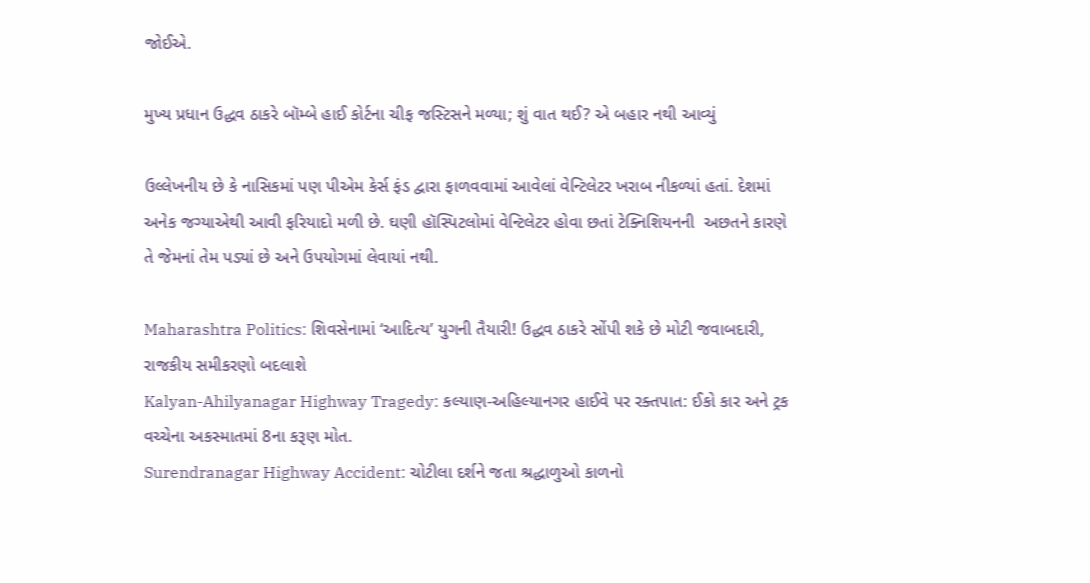જોઈએ.

મુખ્ય પ્રધાન ઉદ્ધવ ઠાકરે બૉમ્બે હાઈ કોર્ટના ચીફ જસ્ટિસને મળ્યા; શું વાત થઈ? એ બહાર નથી આવ્યું

ઉલ્લેખનીય છે કે નાસિકમાં પણ પીએમ કેર્સ ફંડ દ્વારા ફાળવવામાં આવેલાં વેન્ટિલેટર ખરાબ નીકળ્યાં હતાં. દેશમાં અનેક જગ્યાએથી આવી ફરિયાદો મળી છે. ઘણી હૉસ્પિટલોમાં વેન્ટિલેટર હોવા છતાં ટેક્નિશિયનની  અછતને કારણે તે જેમનાં તેમ પડ્યાં છે અને ઉપયોગમાં લેવાયાં નથી.

Maharashtra Politics: શિવસેનામાં ‘આદિત્ય’ યુગની તૈયારી! ઉદ્ધવ ઠાકરે સોંપી શકે છે મોટી જવાબદારી, રાજકીય સમીકરણો બદલાશે
Kalyan-Ahilyanagar Highway Tragedy: કલ્યાણ-અહિલ્યાનગર હાઈવે પર રક્તપાત: ઈકો કાર અને ટ્રક વચ્ચેના અકસ્માતમાં 8ના કરૂણ મોત.
Surendranagar Highway Accident: ચોટીલા દર્શને જતા શ્રદ્ધાળુઓ કાળનો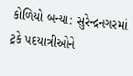કોળિયો બન્યા: સુરેન્દ્રનગરમાં ટ્રકે પદયાત્રીઓને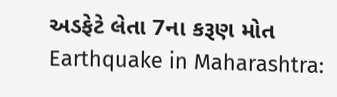અડફેટે લેતા 7ના કરૂણ મોત
Earthquake in Maharashtra: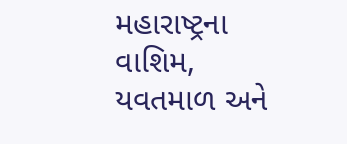મહારાષ્ટ્રના વાશિમ, યવતમાળ અને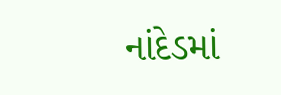નાંદેડમાં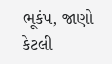ભૂકંપ, જાણો કેટલી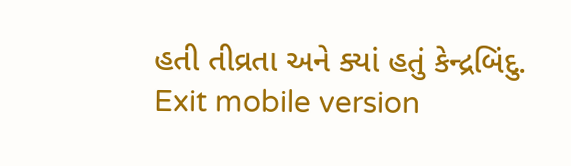હતી તીવ્રતા અને ક્યાં હતું કેન્દ્રબિંદુ.
Exit mobile version